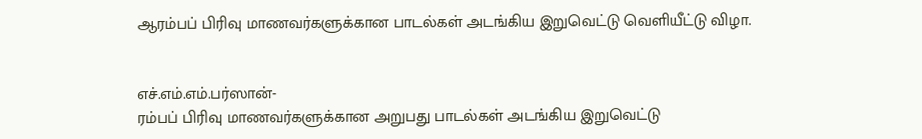ஆரம்பப் பிரிவு மாணவர்களுக்கான பாடல்கள் அடங்கிய இறுவெட்டு வெளியீட்டு விழா.


எச்.எம்.எம்.பர்ஸான்-
ரம்பப் பிரிவு மாணவர்களுக்கான அறுபது பாடல்கள் அடங்கிய இறுவெட்டு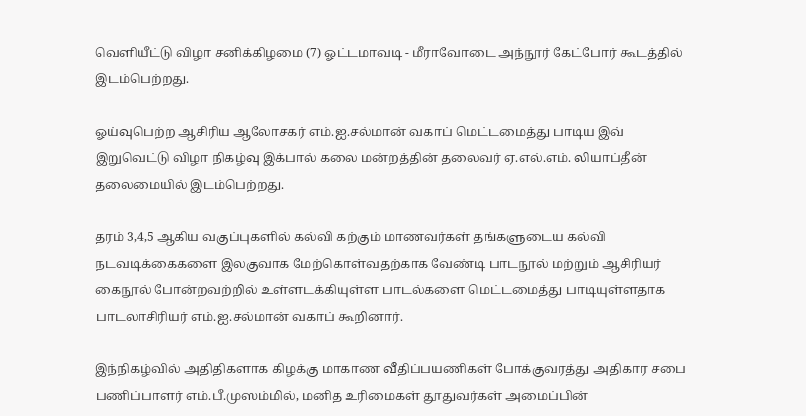வெளியீட்டு விழா சனிக்கிழமை (7) ஓட்டமாவடி - மீராவோடை அந்நூர் கேட்போர் கூடத்தில் இடம்பெற்றது.

ஓய்வுபெற்ற ஆசிரிய ஆலோசகர் எம்.ஐ.சல்மான் வகாப் மெட்டமைத்து பாடிய இவ் இறுவெட்டு விழா நிகழ்வு இக்பால் கலை மன்றத்தின் தலைவர் ஏ.எல்.எம். லியாப்தீன் தலைமையில் இடம்பெற்றது.

தரம் 3,4,5 ஆகிய வகுப்புகளில் கல்வி கற்கும் மாணவர்கள் தங்களுடைய கல்வி நடவடிக்கைகளை இலகுவாக மேற்கொள்வதற்காக வேண்டி பாடநூல் மற்றும் ஆசிரியர் கைநூல் போன்றவற்றில் உள்ளடக்கியுள்ள பாடல்களை மெட்டமைத்து பாடியுள்ளதாக பாடலாசிரியர் எம்.ஐ.சல்மான் வகாப் கூறினார்.

இந்நிகழ்வில் அதிதிகளாக கிழக்கு மாகாண வீதிப்பயணிகள் போக்குவரத்து அதிகார சபை பணிப்பாளர் எம்.பீ.முஸம்மில், மனித உரிமைகள் தூதுவர்கள் அமைப்பின்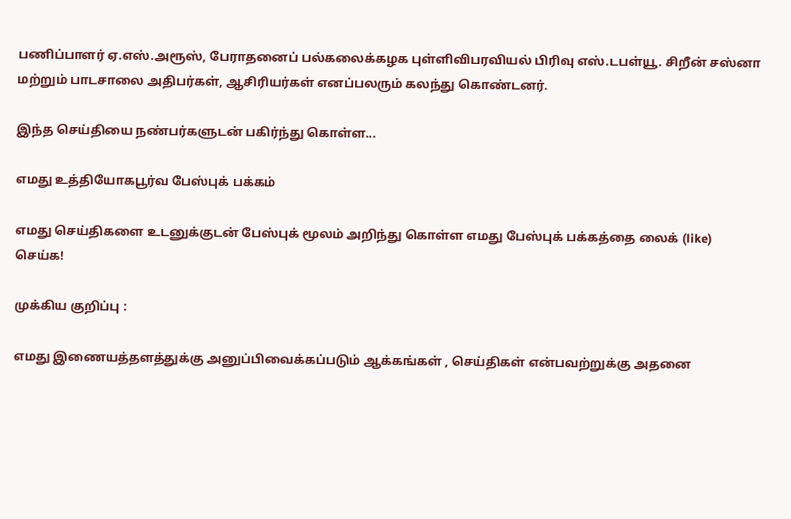பணிப்பாளர் ஏ.எஸ்.அரூஸ், பேராதனைப் பல்கலைக்கழக புள்ளிவிபரவியல் பிரிவு எஸ்.டபள்யூ. சிறீன் சஸ்னா மற்றும் பாடசாலை அதிபர்கள், ஆசிரியர்கள் எனப்பலரும் கலந்து கொண்டனர்.

இந்த செய்தியை நண்பர்களுடன் பகிர்ந்து கொள்ள...

எமது உத்தியோகபூர்வ பேஸ்புக் பக்கம்

எமது செய்திகளை உடனுக்குடன் பேஸ்புக் மூலம் அறிந்து கொள்ள எமது பேஸ்புக் பக்கத்தை லைக் (like) செய்க!

முக்கிய குறிப்பு :

எமது இணையத்தளத்துக்கு அனுப்பிவைக்கப்படும் ஆக்கங்கள் , செய்திகள் என்பவற்றுக்கு அதனை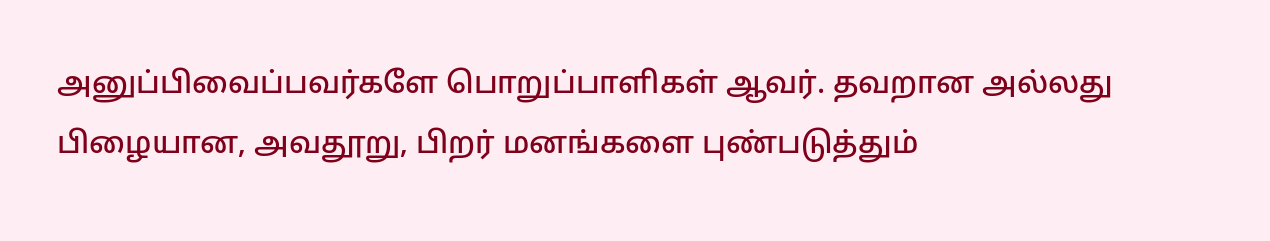அனுப்பிவைப்பவர்களே பொறுப்பாளிகள் ஆவர். தவறான அல்லது பிழையான, அவதூறு, பிறர் மனங்களை புண்படுத்தும்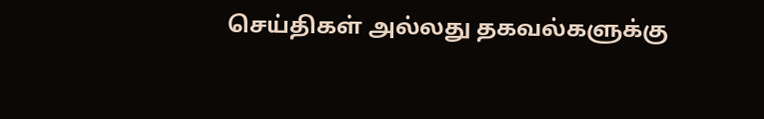செய்திகள் அல்லது தகவல்களுக்கு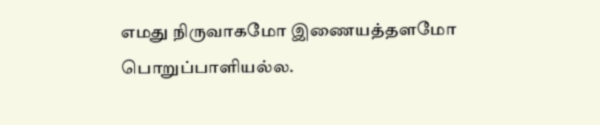எமது நிருவாகமோ இணையத்தளமோ பொறுப்பாளியல்ல.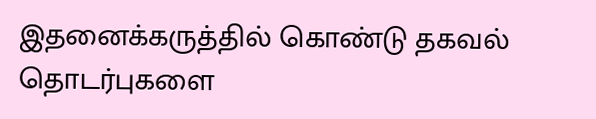இதனைக்கருத்தில் கொண்டு தகவல் தொடர்புகளை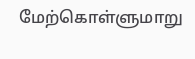மேற்கொள்ளுமாறு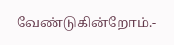வேண்டுகின்றோம்.-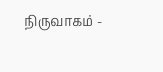நிருவாகம் -